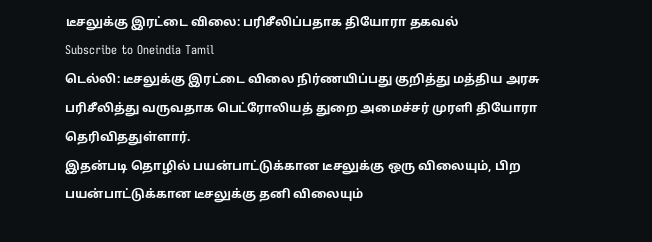டீசலுக்கு இரட்டை விலை: பரிசீலிப்பதாக தியோரா தகவல்
Subscribe to Oneindia Tamil
டெல்லி: டீசலுக்கு இரட்டை விலை நிர்ணயிப்பது குறித்து மத்திய அரசு பரிசீலித்து வருவதாக பெட்ரோலியத் துறை அமைச்சர் முரளி தியோரா தெரிவிததுள்ளார்.
இதன்படி தொழில் பயன்பாட்டுக்கான டீசலுக்கு ஒரு விலையும், பிற பயன்பாட்டுக்கான டீசலுக்கு தனி விலையும்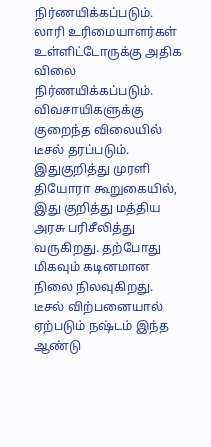நிர்ணயிக்கப்படும். லாரி உரிமையாளர்கள் உள்ளிட்டோருக்கு அதிக விலை நிர்ணயிக்கப்படும். விவசாயிகளுக்கு குறைந்த விலையில் டீசல் தரப்படும்.
இதுகுறித்து முரளி தியோரா கூறுகையில், இது குறித்து மத்திய அரசு பரிசீலித்து வருகிறது. தற்போது மிகவும் கடினமான நிலை நிலவுகிறது. டீசல் விற்பனையால் ஏற்படும் நஷ்டம் இந்த ஆண்டு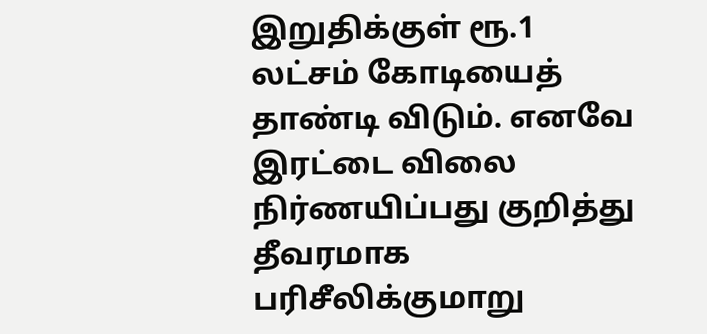இறுதிக்குள் ரூ.1 லட்சம் கோடியைத் தாண்டி விடும். எனவே இரட்டை விலை நிர்ணயிப்பது குறித்து தீவரமாக பரிசீலிக்குமாறு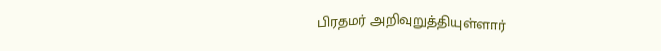பிரதமர் அறிவுறுத்தியுள்ளார்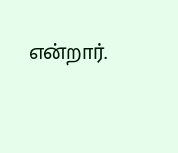என்றார்.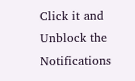Click it and Unblock the Notifications